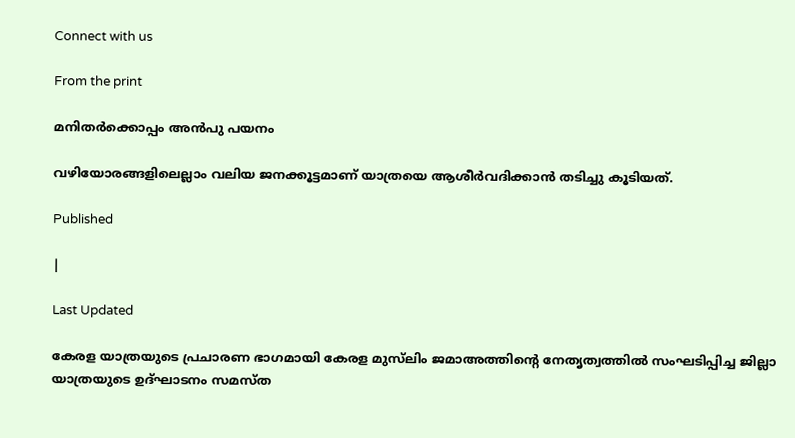Connect with us

From the print

മനിതര്‍ക്കൊപ്പം അന്‍പു പയനം

വഴിയോരങ്ങളിലെല്ലാം വലിയ ജനക്കൂട്ടമാണ് യാത്രയെ ആശീര്‍വദിക്കാന്‍ തടിച്ചു കൂടിയത്.

Published

|

Last Updated

കേരള യാത്രയുടെ പ്രചാരണ ഭാഗമായി കേരള മുസ്‌ലിം ജമാഅത്തിന്റെ നേതൃത്വത്തില്‍ സംഘടിപ്പിച്ച ജില്ലാ യാത്രയുടെ ഉദ്ഘാടനം സമസ്ത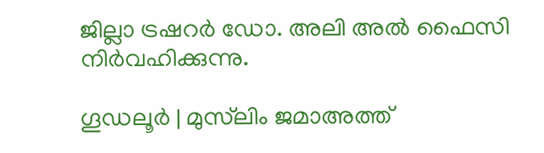ജില്ലാ ട്രഷറര്‍ ഡോ. അലി അല്‍ ഫൈസി നിര്‍വഹിക്കുന്നു.

ഗൂഡലൂര്‍ | മുസ്‌ലിം ജമാഅത്ത്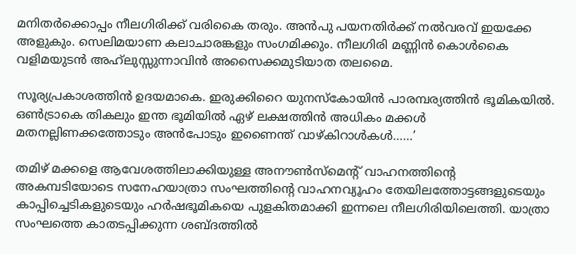മനിതര്‍ക്കൊപ്പം നീലഗിരിക്ക് വരികൈ തരും. അന്‍പു പയനതിര്‍ക്ക് നല്‍വരവ് ഇയക്കേ അളുകും. സെലിമയാണ കലാചാരങ്കളും സംഗമിക്കും. നീലഗിരി മണ്ണിന്‍ കൊള്‍കൈ വളിമയുടന്‍ അഹ്‌ലുസ്സുന്നാവിന്‍ അസൈക്കമുടിയാത തലമൈ.

സൂര്യപ്രകാശത്തിന്‍ ഉദയമാകെ. ഇരുക്കിറൈ യുനസ്‌കോയിന്‍ പാരമ്പര്യത്തിന്‍ ഭൂമികയില്‍. ഒണ്‍ട്രാകെ തികലും ഇന്ത ഭൂമിയില്‍ ഏഴ് ലക്ഷത്തിന്‍ അധികം മക്കള്‍ മതനല്ലിണക്കത്തോടും അന്‍പോടും ഇണൈന്ത് വാഴ്കിറാള്‍കള്‍……’

തമിഴ് മക്കളെ ആവേശത്തിലാക്കിയുള്ള അനൗണ്‍സ്മെന്റ് വാഹനത്തിന്റെ അകമ്പടിയോടെ സനേഹയാത്രാ സംഘത്തിന്റെ വാഹനവ്യൂഹം തേയിലത്തോട്ടങ്ങളുടെയും കാപ്പിച്ചെടികളുടെയും ഹര്‍ഷഭൂമികയെ പുളകിതമാക്കി ഇന്നലെ നീലഗിരിയിലെത്തി. യാത്രാ സംഘത്തെ കാതടപ്പിക്കുന്ന ശബ്ദത്തില്‍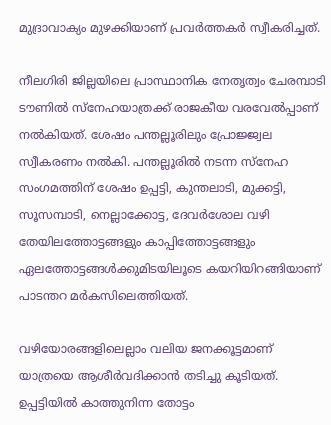മുദ്രാവാക്യം മുഴക്കിയാണ് പ്രവര്‍ത്തകര്‍ സ്വീകരിച്ചത്.

നീലഗിരി ജില്ലയിലെ പ്രാസ്ഥാനിക നേതൃത്വം ചേരമ്പാടി ടൗണില്‍ സ്നേഹയാത്രക്ക് രാജകീയ വരവേല്‍പ്പാണ് നല്‍കിയത്. ശേഷം പന്തല്ലൂരിലും പ്രോജ്ജ്വല സ്വീകരണം നല്‍കി. പന്തല്ലൂരില്‍ നടന്ന സ്നേഹ സംഗമത്തിന് ശേഷം ഉപ്പട്ടി, കുന്തലാടി, മുക്കട്ടി, സൂസമ്പാടി, നെല്ലാക്കോട്ട, ദേവര്‍ശോല വഴി തേയിലത്തോട്ടങ്ങളും കാപ്പിത്തോട്ടങ്ങളും ഏലത്തോട്ടങ്ങള്‍ക്കുമിടയിലൂടെ കയറിയിറങ്ങിയാണ് പാടന്തറ മര്‍കസിലെത്തിയത്.

വഴിയോരങ്ങളിലെല്ലാം വലിയ ജനക്കൂട്ടമാണ് യാത്രയെ ആശീര്‍വദിക്കാന്‍ തടിച്ചു കൂടിയത്. ഉപ്പട്ടിയില്‍ കാത്തുനിന്ന തോട്ടം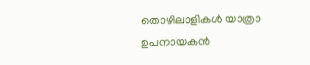തൊഴിലാളികള്‍ യാത്രാ ഉപനായകന്‍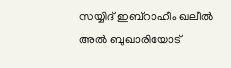സയ്യിദ് ഇബ്റാഹീം ഖലീല്‍ അല്‍ ബുഖാരിയോട്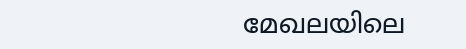മേഖലയിലെ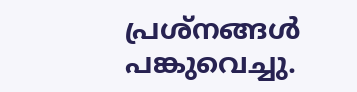പ്രശ്നങ്ങള്‍ പങ്കുവെച്ചു.